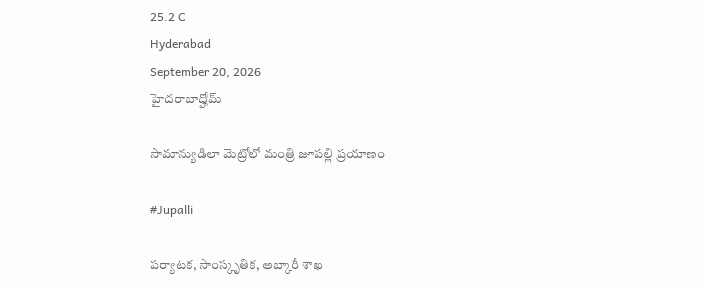25.2 C
Hyderabad
September 20, 2026
హైదరాబాద్హోమ్

సామాన్యుడిలా మెట్రోలో మంత్రి జూపల్లి ప్రయాణం

#Jupalli

పర్యాటక, సాంస్కృతిక, అబ్కారీ శాఖ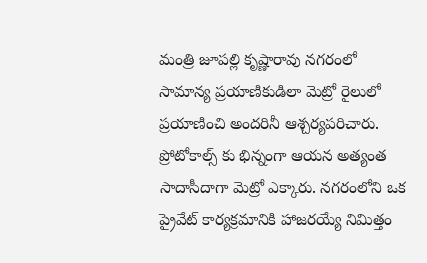మంత్రి జూపల్లి కృష్ణారావు నగరంలో సామాన్య ప్రయాణికుడిలా మెట్రో రైలులో ప్రయాణించి అందరినీ ఆశ్చర్యపరిచారు. ప్రోటోకాల్స్ కు భిన్నంగా ఆయన అత్యంత సాదాసీదాగా మెట్రో ఎక్కారు. నగరంలోని ఒక ప్రైవేట్ కార్యక్రమానికి హాజరయ్యే నిమిత్తం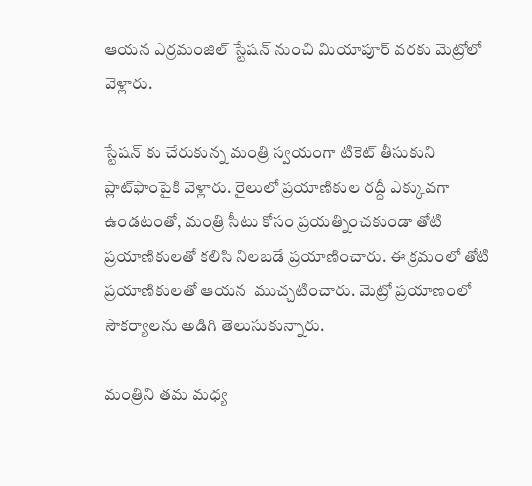ఆయన ఎర్రమంజిల్ స్టేషన్ నుంచి మియాపూర్ వరకు మెట్రోలో వెళ్లారు.

స్టేషన్ కు చేరుకున్న మంత్రి స్వయంగా టికెట్ తీసుకుని ప్లాట్‌ఫాంపైకి వెళ్లారు. రైలులో ప్రయాణికుల రద్దీ ఎక్కువగా ఉండటంతో, మంత్రి సీటు కోసం ప్రయత్నించకుండా తోటి  ప్రయాణికులతో కలిసి నిలబడే ప్రయాణించారు. ఈ క్రమంలో తోటి ప్ర‌యాణికుల‌తో ఆయన  ముచ్చటించారు. మెట్రో ప్రయాణంలో సౌకర్యాలను అడిగి తెలుసుకున్నారు.

మంత్రిని తమ మధ్య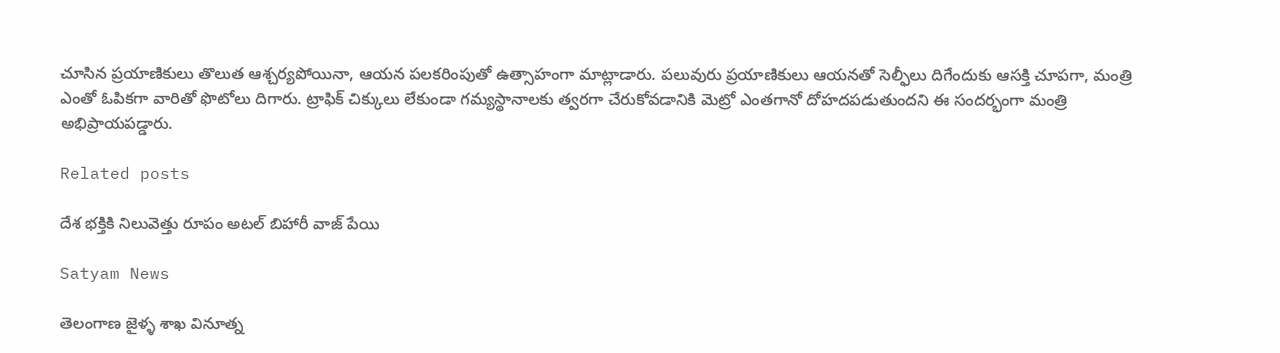చూసిన ప్రయాణికులు తొలుత ఆశ్చర్యపోయినా, ఆయన పలకరింపుతో ఉత్సాహంగా మాట్లాడారు. పలువురు ప్రయాణికులు ఆయనతో సెల్ఫీలు దిగేందుకు ఆసక్తి చూపగా, మంత్రి ఎంతో ఓపికగా వారితో ఫొటోలు దిగారు. ట్రాఫిక్ చిక్కులు లేకుండా గమ్యస్థానాలకు త్వరగా చేరుకోవడానికి మెట్రో ఎంతగానో దోహదపడుతుందని ఈ సందర్భంగా మంత్రి అభిప్రాయపడ్డారు.

Related posts

దేశ భక్తికి నిలువెత్తు రూపం అటల్ బిహారీ వాజ్ పేయి

Satyam News

తెలంగాణ జైళ్ళ శాఖ వినూత్న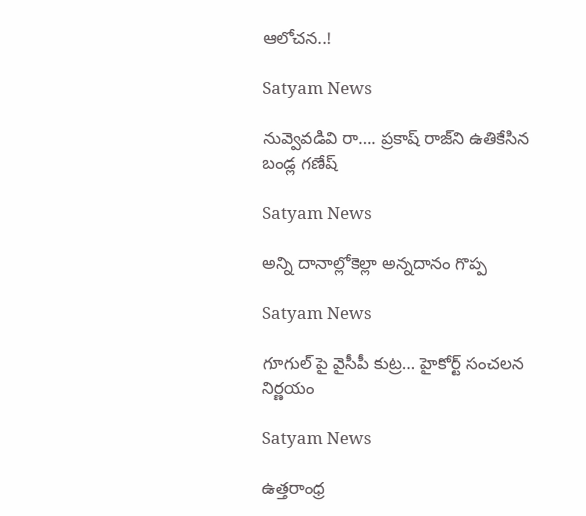ఆలోచన..!

Satyam News

నువ్వెవడివి రా…. ప్రకాష్ రాజ్‌ని ఉతికేసిన బండ్ల గణేష్

Satyam News

అన్ని దానాల్లోకెల్లా అన్నదానం గొప్ప

Satyam News

గూగుల్ పై వైసీపీ కుట్ర… హైకోర్ట్ సంచలన నిర్ణయం

Satyam News

ఉత్త‌రాంధ్ర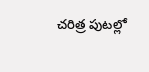చ‌రిత్ర పుట‌ల్లో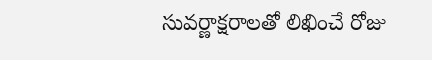సువ‌ర్ణాక్ష‌రాల‌తో లిఖించే రోజు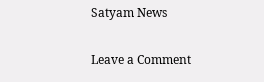Satyam News

Leave a Comment